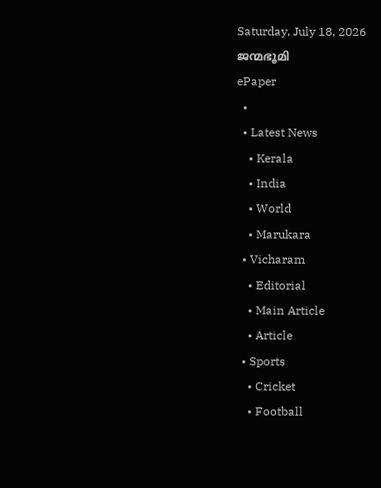Saturday, July 18, 2026
ജന്മഭൂമി
ePaper
  •
  • Latest News
    • Kerala
    • India
    • World
    • Marukara
  • Vicharam
    • Editorial
    • Main Article
    • Article
  • Sports
    • Cricket
    • Football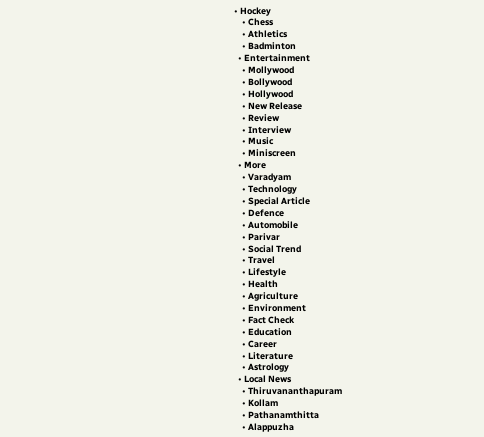• Hockey
    • Chess
    • Athletics
    • Badminton
  • Entertainment
    • Mollywood
    • Bollywood
    • Hollywood
    • New Release
    • Review
    • Interview
    • Music
    • Miniscreen
  • More
    • Varadyam
    • Technology
    • Special Article
    • Defence
    • Automobile
    • Parivar
    • Social Trend
    • Travel
    • Lifestyle
    • Health
    • Agriculture
    • Environment
    • Fact Check
    • Education
    • Career
    • Literature
    • Astrology
  • Local News
    • Thiruvananthapuram
    • Kollam
    • Pathanamthitta
    • Alappuzha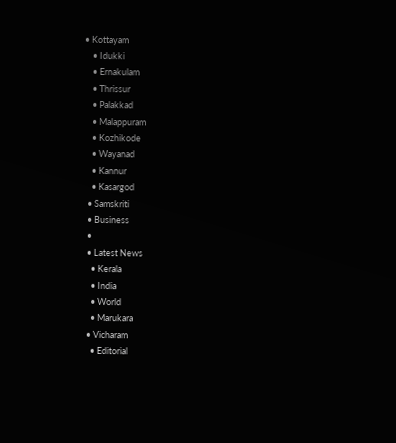• Kottayam
    • Idukki
    • Ernakulam
    • Thrissur
    • Palakkad
    • Malappuram
    • Kozhikode
    • Wayanad
    • Kannur
    • Kasargod
  • Samskriti
  • Business
  •
  • Latest News
    • Kerala
    • India
    • World
    • Marukara
  • Vicharam
    • Editorial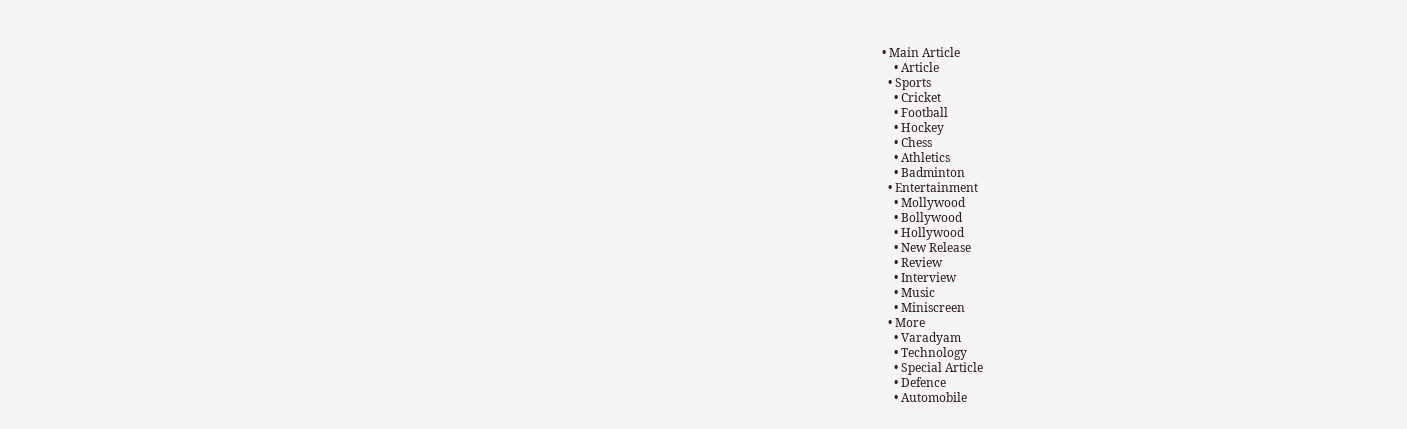• Main Article
    • Article
  • Sports
    • Cricket
    • Football
    • Hockey
    • Chess
    • Athletics
    • Badminton
  • Entertainment
    • Mollywood
    • Bollywood
    • Hollywood
    • New Release
    • Review
    • Interview
    • Music
    • Miniscreen
  • More
    • Varadyam
    • Technology
    • Special Article
    • Defence
    • Automobile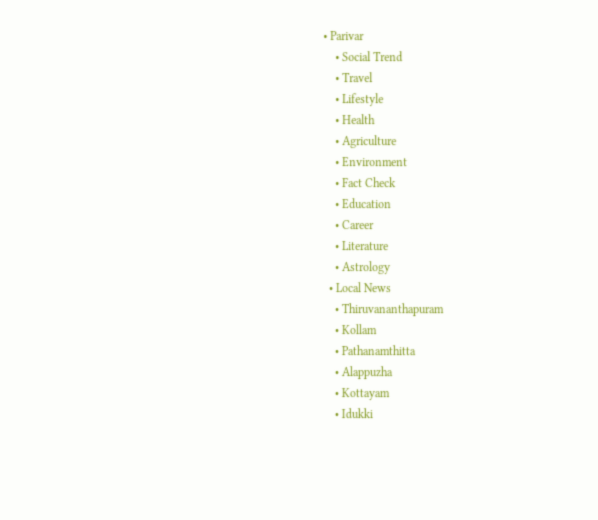• Parivar
    • Social Trend
    • Travel
    • Lifestyle
    • Health
    • Agriculture
    • Environment
    • Fact Check
    • Education
    • Career
    • Literature
    • Astrology
  • Local News
    • Thiruvananthapuram
    • Kollam
    • Pathanamthitta
    • Alappuzha
    • Kottayam
    • Idukki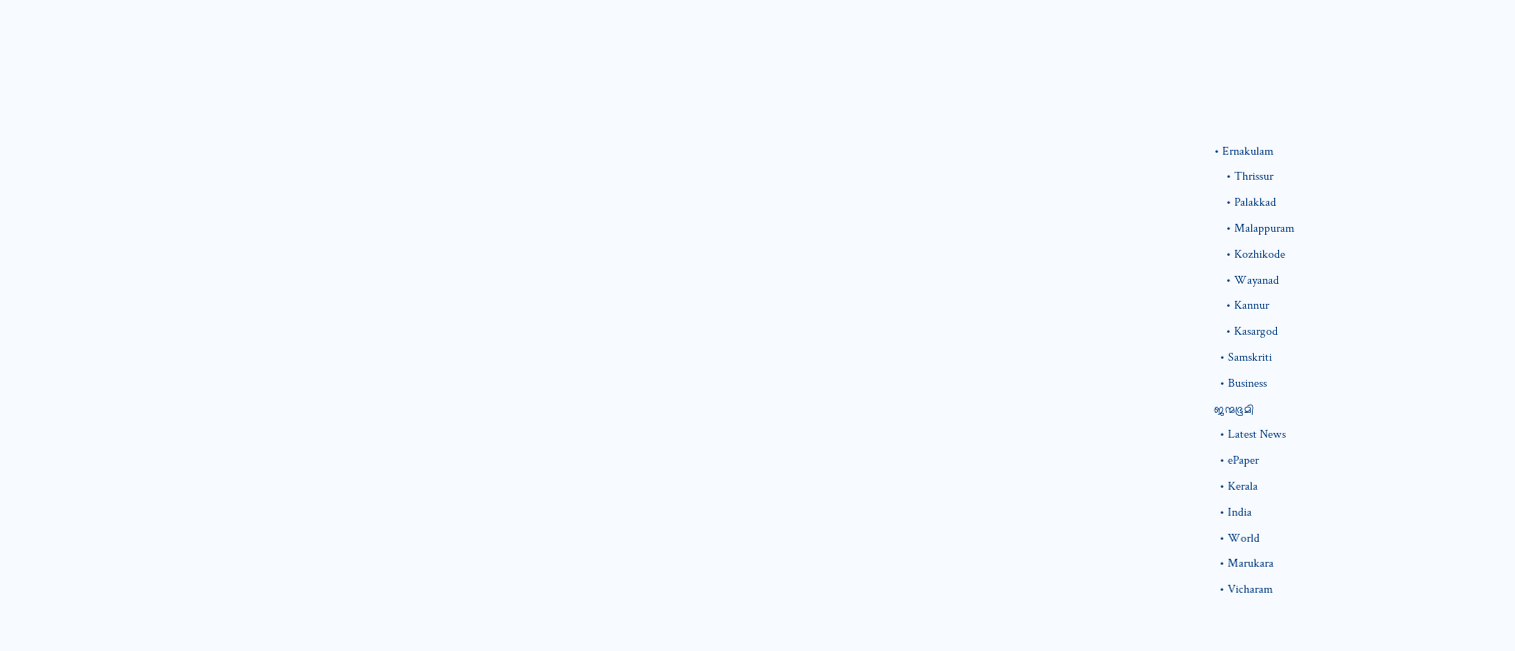• Ernakulam
    • Thrissur
    • Palakkad
    • Malappuram
    • Kozhikode
    • Wayanad
    • Kannur
    • Kasargod
  • Samskriti
  • Business
ജന്മഭൂമി
  • Latest News
  • ePaper
  • Kerala
  • India
  • World
  • Marukara
  • Vicharam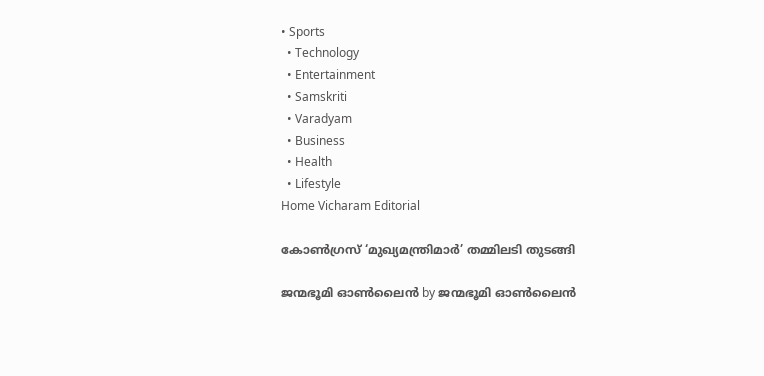• Sports
  • Technology
  • Entertainment
  • Samskriti
  • Varadyam
  • Business
  • Health
  • Lifestyle
Home Vicharam Editorial

കോണ്‍ഗ്രസ് ‘മുഖ്യമന്ത്രിമാര്‍’ തമ്മിലടി തുടങ്ങി

ജന്മഭൂമി ഓണ്‍ലൈന്‍ by ജന്മഭൂമി ഓണ്‍ലൈന്‍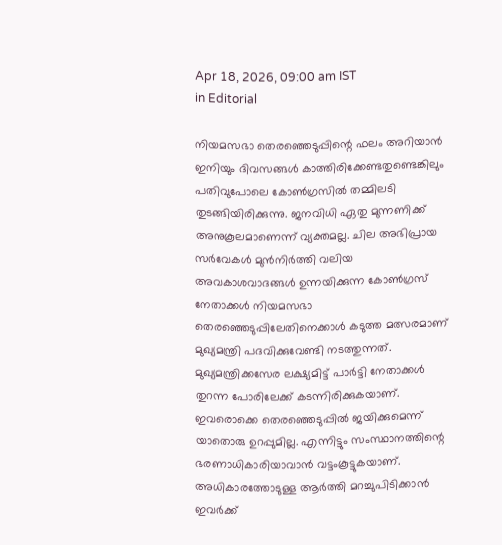Apr 18, 2026, 09:00 am IST
in Editorial

നിയമസഭാ തെരഞ്ഞെടുപ്പിന്റെ ഫലം അറിയാന്‍ ഇനിയും ദിവസങ്ങള്‍ കാത്തിരിക്കേണ്ടതുണ്ടെങ്കിലും പതിവുപോലെ കോണ്‍ഗ്രസില്‍ തമ്മിലടി തുടങ്ങിയിരിക്കുന്നു. ജനവിധി ഏതു മുന്നണിക്ക് അനുകൂലമാണെന്ന് വ്യക്തമല്ല. ചില അഭിപ്രായ സര്‍വേകള്‍ മുന്‍നിര്‍ത്തി വലിയ അവകാശവാദങ്ങള്‍ ഉന്നയിക്കുന്ന കോണ്‍ഗ്രസ് നേതാക്കള്‍ നിയമസഭാ തെരഞ്ഞെടുപ്പിലേതിനെക്കാള്‍ കടുത്ത മത്സരമാണ് മുഖ്യമന്ത്രി പദവിക്കുവേണ്ടി നടത്തുന്നത്. മുഖ്യമന്ത്രിക്കസേര ലക്ഷ്യമിട്ട് പാര്‍ട്ടി നേതാക്കള്‍ തുറന്ന പോരിലേക്ക് കടന്നിരിക്കുകയാണ്. ഇവരൊക്കെ തെരഞ്ഞെടുപ്പില്‍ ജയിക്കുമെന്ന് യാതൊരു ഉറപ്പുമില്ല. എന്നിട്ടും സംസ്ഥാനത്തിന്റെ ഭരണാധികാരിയാവാന്‍ വട്ടംകൂട്ടുകയാണ്. അധികാരത്തോടുള്ള ആര്‍ത്തി മറച്ചുപിടിക്കാന്‍ ഇവര്‍ക്ക്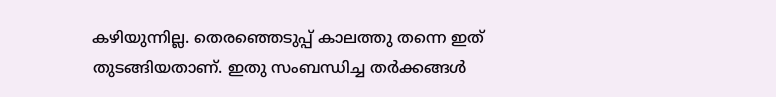കഴിയുന്നില്ല. തെരഞ്ഞെടുപ്പ് കാലത്തു തന്നെ ഇത് തുടങ്ങിയതാണ്. ഇതു സംബന്ധിച്ച തര്‍ക്കങ്ങള്‍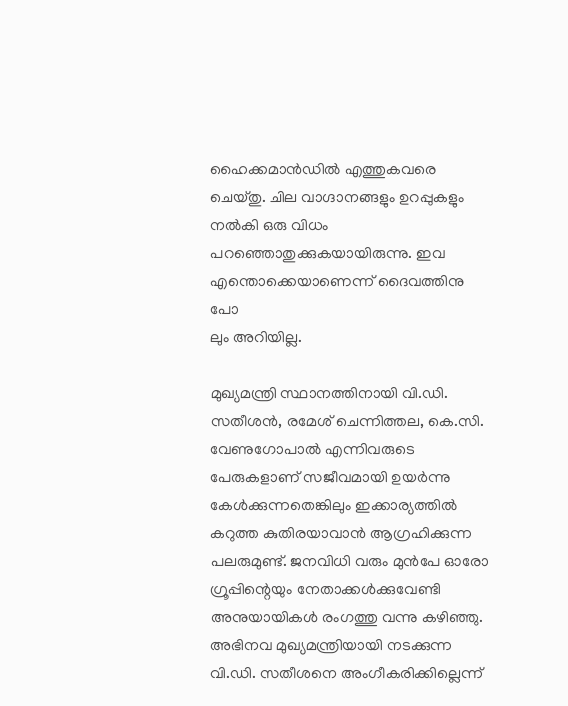ഹൈക്കമാന്‍ഡില്‍ എത്തുകവരെ ചെയ്തു. ചില വാഗ്ദാനങ്ങളും ഉറപ്പുകളും നല്‍കി ഒരു വിധം പറഞ്ഞൊതുക്കുകയായിരുന്നു. ഇവ എന്തൊക്കെയാണെന്ന് ദൈവത്തിനു പോ
ലും അറിയില്ല.

മുഖ്യമന്ത്രി സ്ഥാനത്തിനായി വി.ഡി. സതീശന്‍, രമേശ് ചെന്നിത്തല, കെ.സി. വേണുഗോപാല്‍ എന്നിവരുടെ പേരുകളാണ് സജീവമായി ഉയര്‍ന്നു കേള്‍ക്കുന്നതെങ്കിലും ഇക്കാര്യത്തില്‍ കറുത്ത കുതിരയാവാന്‍ ആഗ്രഹിക്കുന്ന പലരുമുണ്ട്. ജനവിധി വരും മുന്‍പേ ഓരോ ഗ്രൂപ്പിന്റെയും നേതാക്കള്‍ക്കുവേണ്ടി അനുയായികള്‍ രംഗത്തു വന്നു കഴിഞ്ഞു. അഭിനവ മുഖ്യമന്ത്രിയായി നടക്കുന്ന വി.ഡി. സതീശനെ അംഗീകരിക്കില്ലെന്ന്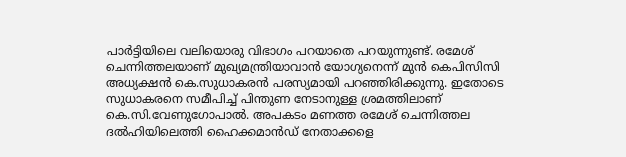പാര്‍ട്ടിയിലെ വലിയൊരു വിഭാഗം പറയാതെ പറയുന്നുണ്ട്. രമേശ് ചെന്നിത്തലയാണ് മുഖ്യമന്ത്രിയാവാന്‍ യോഗ്യനെന്ന് മുന്‍ കെപിസിസി അധ്യക്ഷന്‍ കെ.സുധാകരന്‍ പരസ്യമായി പറഞ്ഞിരിക്കുന്നു. ഇതോടെ സുധാകരനെ സമീപിച്ച് പിന്തുണ നേടാനുള്ള ശ്രമത്തിലാണ് കെ.സി.വേണുഗോപാല്‍. അപകടം മണത്ത രമേശ് ചെന്നിത്തല ദല്‍ഹിയിലെത്തി ഹൈക്കമാന്‍ഡ് നേതാക്കളെ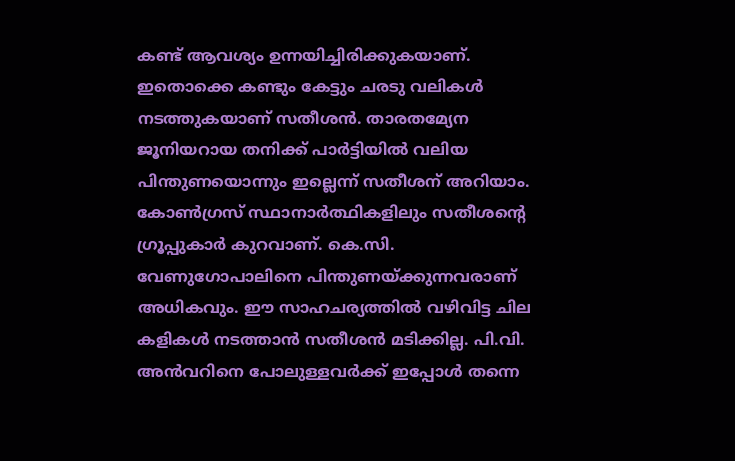കണ്ട് ആവശ്യം ഉന്നയിച്ചിരിക്കുകയാണ്. ഇതൊക്കെ കണ്ടും കേട്ടും ചരടു വലികള്‍ നടത്തുകയാണ് സതീശന്‍. താരതമ്യേന ജൂനിയറായ തനിക്ക് പാര്‍ട്ടിയില്‍ വലിയ പിന്തുണയൊന്നും ഇല്ലെന്ന് സതീശന് അറിയാം. കോണ്‍ഗ്രസ് സ്ഥാനാര്‍ത്ഥികളിലും സതീശന്റെ ഗ്രൂപ്പുകാര്‍ കുറവാണ്. കെ.സി. വേണുഗോപാലിനെ പിന്തുണയ്‌ക്കുന്നവരാണ് അധികവും. ഈ സാഹചര്യത്തില്‍ വഴിവിട്ട ചില കളികള്‍ നടത്താന്‍ സതീശന്‍ മടിക്കില്ല. പി.വി. അന്‍വറിനെ പോലുള്ളവര്‍ക്ക് ഇപ്പോള്‍ തന്നെ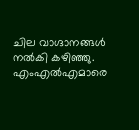ചില വാഗ്ദാനങ്ങള്‍ നല്‍കി കഴിഞ്ഞു. എംഎല്‍എമാരെ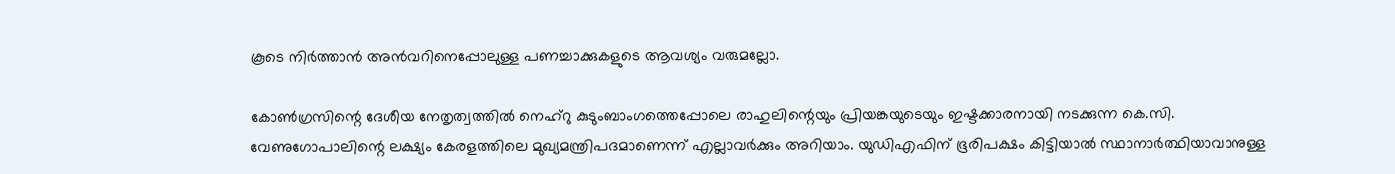കൂടെ നിര്‍ത്താന്‍ അന്‍വറിനെപ്പോലുള്ള പണച്ചാക്കുകളുടെ ആവശ്യം വരുമല്ലോ.

കോണ്‍ഗ്രസിന്റെ ദേശീയ നേതൃത്വത്തില്‍ നെഹ്‌റു കുടുംബാംഗത്തെപ്പോലെ രാഹുലിന്റെയും പ്രിയങ്കയുടെയും ഇഷ്ടക്കാരനായി നടക്കുന്ന കെ.സി. വേണുഗോപാലിന്റെ ലക്ഷ്യം കേരളത്തിലെ മുഖ്യമന്ത്രിപദമാണെന്ന് എല്ലാവര്‍ക്കും അറിയാം. യുഡിഎഫിന് ഭൂരിപക്ഷം കിട്ടിയാല്‍ സ്ഥാനാര്‍ത്ഥിയാവാനുള്ള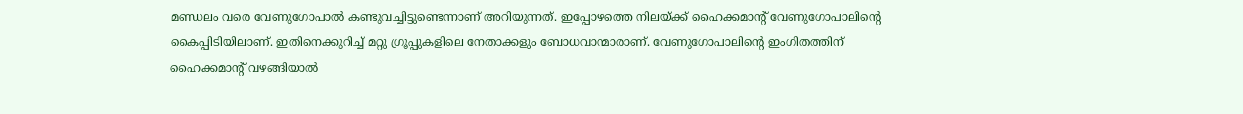മണ്ഡലം വരെ വേണുഗോപാല്‍ കണ്ടുവച്ചിട്ടുണ്ടെന്നാണ് അറിയുന്നത്. ഇപ്പോഴത്തെ നിലയ്‌ക്ക് ഹൈക്കമാന്റ് വേണുഗോപാലിന്റെ കൈപ്പിടിയിലാണ്. ഇതിനെക്കുറിച്ച് മറ്റു ഗ്രൂപ്പുകളിലെ നേതാക്കളും ബോധവാന്മാരാണ്. വേണുഗോപാലിന്റെ ഇംഗിതത്തിന് ഹൈക്കമാന്റ് വഴങ്ങിയാല്‍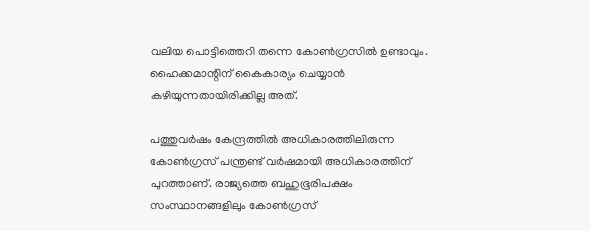വലിയ പൊട്ടിത്തെറി തന്നെ കോണ്‍ഗ്രസില്‍ ഉണ്ടാവും. ഹൈക്കമാന്റിന് കൈകാര്യം ചെയ്യാന്‍ കഴിയുന്നതായിരിക്കില്ല അത്.

പത്തുവര്‍ഷം കേന്ദ്രത്തില്‍ അധികാരത്തിലിരുന്ന കോണ്‍ഗ്രസ് പന്ത്രണ്ട് വര്‍ഷമായി അധികാരത്തിന് പുറത്താണ്. രാജ്യത്തെ ബഹുഭൂരിപക്ഷം സംസ്ഥാനങ്ങളിലും കോണ്‍ഗ്രസ്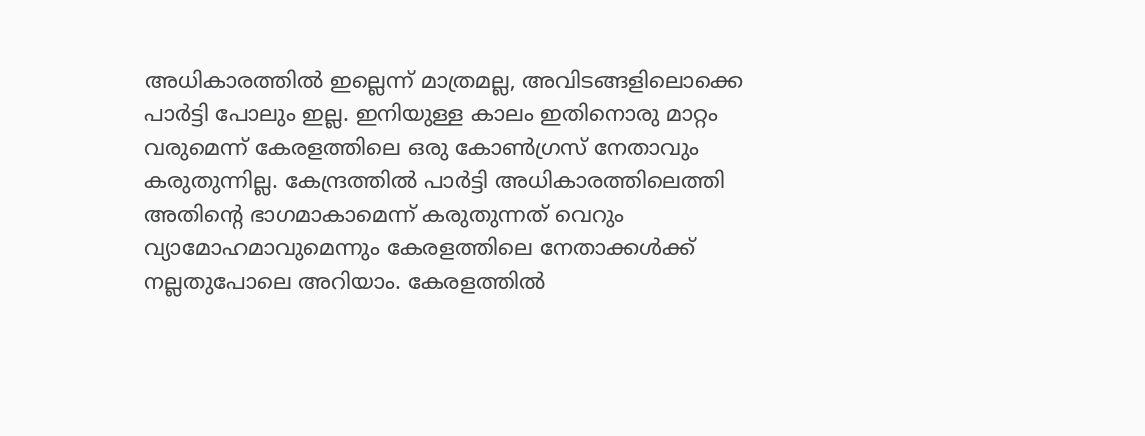അധികാരത്തില്‍ ഇല്ലെന്ന് മാത്രമല്ല, അവിടങ്ങളിലൊക്കെ പാര്‍ട്ടി പോലും ഇല്ല. ഇനിയുള്ള കാലം ഇതിനൊരു മാറ്റം വരുമെന്ന് കേരളത്തിലെ ഒരു കോണ്‍ഗ്രസ് നേതാവും കരുതുന്നില്ല. കേന്ദ്രത്തില്‍ പാര്‍ട്ടി അധികാരത്തിലെത്തി അതിന്റെ ഭാഗമാകാമെന്ന് കരുതുന്നത് വെറും വ്യാമോഹമാവുമെന്നും കേരളത്തിലെ നേതാക്കള്‍ക്ക് നല്ലതുപോലെ അറിയാം. കേരളത്തില്‍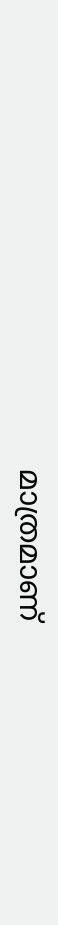മാത്രമാണ്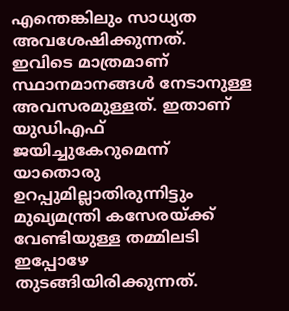എന്തെങ്കിലും സാധ്യത അവശേഷിക്കുന്നത്. ഇവിടെ മാത്രമാണ് സ്ഥാനമാനങ്ങള്‍ നേടാനുള്ള അവസരമുള്ളത്. ഇതാണ് യുഡിഎഫ് ജയിച്ചുകേറുമെന്ന് യാതൊരു ഉറപ്പുമില്ലാതിരുന്നിട്ടും മുഖ്യമന്ത്രി കസേരയ്‌ക്ക് വേണ്ടിയുള്ള തമ്മിലടി ഇപ്പോഴേ തുടങ്ങിയിരിക്കുന്നത്.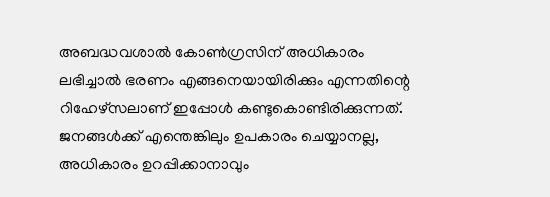അബദ്ധവശാല്‍ കോണ്‍ഗ്രസിന് അധികാരം ലഭിച്ചാല്‍ ഭരണം എങ്ങനെയായിരിക്കും എന്നതിന്റെ റിഹേഴ്‌സലാണ് ഇപ്പോള്‍ കണ്ടുകൊണ്ടിരിക്കുന്നത്. ജനങ്ങള്‍ക്ക് എന്തെങ്കിലും ഉപകാരം ചെയ്യാനല്ല, അധികാരം ഉറപ്പിക്കാനാവും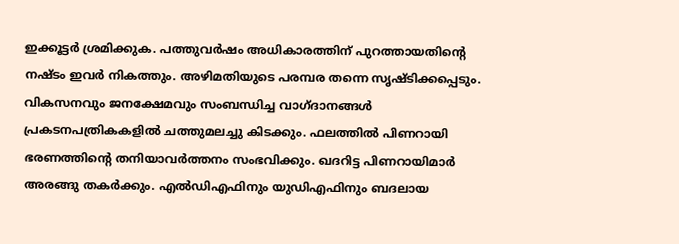ഇക്കൂട്ടര്‍ ശ്രമിക്കുക. പത്തുവര്‍ഷം അധികാരത്തിന് പുറത്തായതിന്റെ നഷ്ടം ഇവര്‍ നികത്തും. അഴിമതിയുടെ പരമ്പര തന്നെ സൃഷ്ടിക്കപ്പെടും. വികസനവും ജനക്ഷേമവും സംബന്ധിച്ച വാഗ്ദാനങ്ങള്‍ പ്രകടനപത്രികകളില്‍ ചത്തുമലച്ചു കിടക്കും. ഫലത്തില്‍ പിണറായി ഭരണത്തിന്റെ തനിയാവര്‍ത്തനം സംഭവിക്കും. ഖദറിട്ട പിണറായിമാര്‍ അരങ്ങു തകര്‍ക്കും. എല്‍ഡിഎഫിനും യുഡിഎഫിനും ബദലായ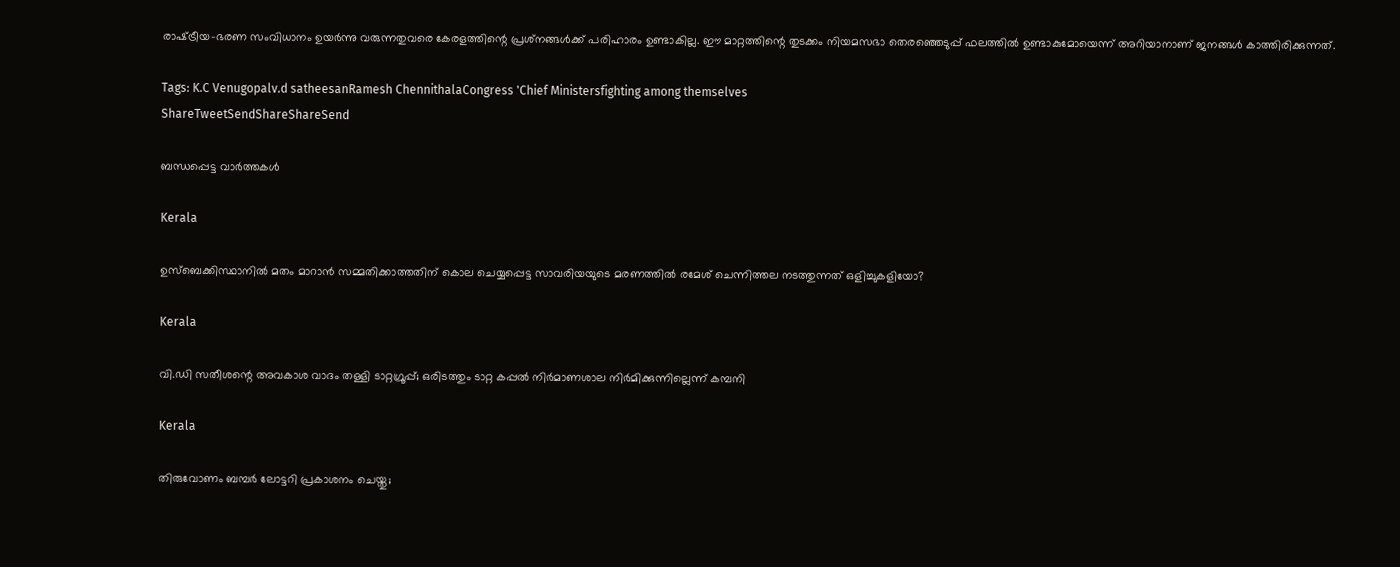രാഷ്‌ട്രീയ-ഭരണ സംവിധാനം ഉയര്‍ന്നു വരുന്നതുവരെ കേരളത്തിന്റെ പ്രശ്‌നങ്ങള്‍ക്ക് പരിഹാരം ഉണ്ടാകില്ല. ഈ മാറ്റത്തിന്റെ തുടക്കം നിയമസഭാ തെരഞ്ഞെടുപ്പ് ഫലത്തില്‍ ഉണ്ടാകുമോയെന്ന് അറിയാനാണ് ജനങ്ങള്‍ കാത്തിരിക്കുന്നത്.

Tags: K.C Venugopalv.d satheesanRamesh ChennithalaCongress 'Chief Ministersfighting among themselves
ShareTweetSendShareShareSend

ബന്ധപ്പെട്ട വാര്‍ത്തകള്‍

Kerala

ഉസ്ബെക്കിസ്ഥാനില്‍ മതം മാറാന്‍ സമ്മതിക്കാത്തതിന് കൊല ചെയ്യപ്പെട്ട സാവരിയയുടെ മരണത്തില്‍ രമേശ് ചെന്നിത്തല നടത്തുന്നത് ഒളിച്ചുകളിയോ?

Kerala

വി.ഡി സതീശന്റെ അവകാശ വാദം തള്ളി ടാറ്റഗ്രൂപ്പ്; ഒരിടത്തും ടാറ്റ കപ്പൽ നിർമാണശാല നിർമിക്കുന്നില്ലെന്ന് കമ്പനി

Kerala

തിരുവോണം ബമ്പർ ലോട്ടറി പ്രകാശനം ചെയ്തു;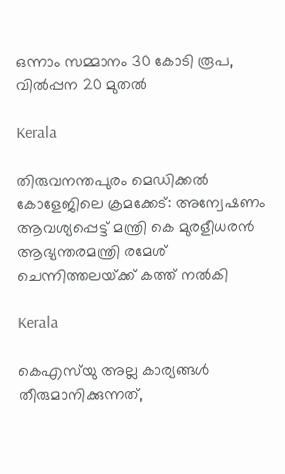ഒന്നാം സമ്മാനം 30 കോടി രൂപ, വിൽപ്പന 20 മുതൽ

Kerala

തിരുവനന്തപുരം മെഡിക്കല്‍ കോളേജിലെ ക്രമക്കേട്: അന്വേഷണം ആവശ്യപ്പെട്ട് മന്ത്രി കെ മുരളീധരന്‍ ആഭ്യന്തരമന്ത്രി രമേശ് ചെന്നിത്തലയ്‌ക്ക് കത്ത് നല്‍കി

Kerala

കെഎസ്‌യു അല്ല കാര്യങ്ങൾ തീരുമാനിക്കുന്നത്,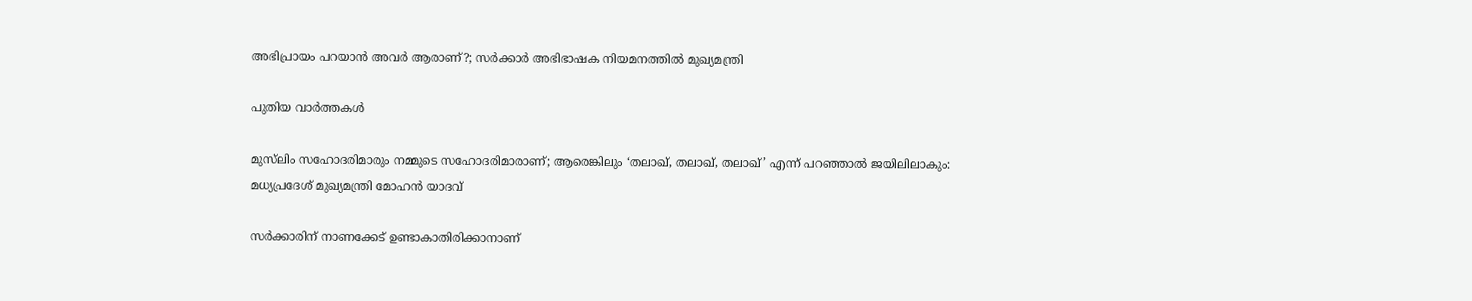അഭിപ്രായം പറയാൻ അവർ ആരാണ്?; സർക്കാർ അഭിഭാഷക നിയമനത്തിൽ മുഖ്യമന്ത്രി

പുതിയ വാര്‍ത്തകള്‍

മുസ്‌ലിം സഹോദരിമാരും നമ്മുടെ സഹോദരിമാരാണ്; ആരെങ്കിലും ‘തലാഖ്, തലാഖ്, തലാഖ്’ എന്ന് പറഞ്ഞാൽ ജയിലിലാകും: മധ്യപ്രദേശ് മുഖ്യമന്ത്രി മോഹൻ യാദവ്

സർക്കാരിന് നാണക്കേട് ഉണ്ടാകാതിരിക്കാനാണ്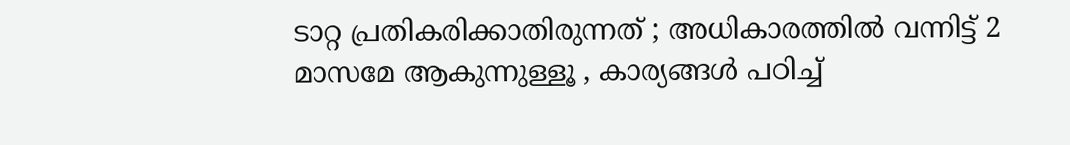ടാറ്റ പ്രതികരിക്കാതിരുന്നത് ; അധികാരത്തിൽ വന്നിട്ട് 2 മാസമേ ആകുന്നുള്ളൂ , കാര്യങ്ങൾ പഠിച്ച്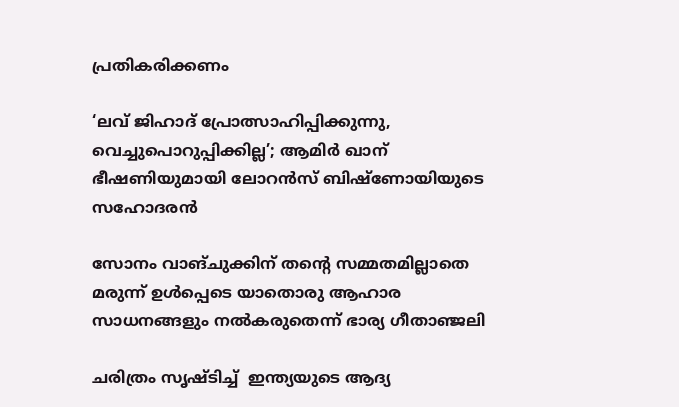പ്രതികരിക്കണം

‘ലവ് ജിഹാദ് പ്രോത്സാഹിപ്പിക്കുന്നു, വെച്ചുപൊറുപ്പിക്കില്ല’; ആമിർ ഖാന് ഭീഷണിയുമായി ലോറൻസ് ബിഷ്ണോയിയുടെ സഹോദരൻ

സോനം വാങ്‌ചുക്കിന് തന്റെ സമ്മതമില്ലാതെ മരുന്ന് ഉൾപ്പെടെ യാതൊരു ആഹാര സാധനങ്ങളും നൽകരുതെന്ന് ഭാര്യ ഗീതാഞ്ജലി

ചരിത്രം സൃഷ്ടിച്ച്  ഇന്ത്യയുടെ ആദ്യ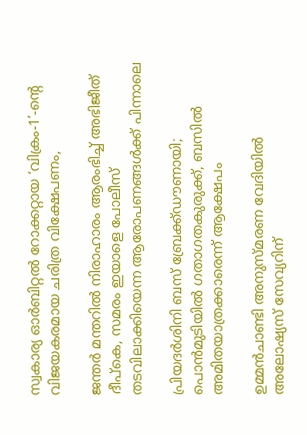സ്വകാര്യ ഓർബിറ്റൽ റോക്കറ്റായ ‘വിക്രം-1’-ന്റെ വിജയകരമായ ചരിത്ര വിക്ഷേപണം,

ജന്തര്‍ മന്തറില്‍ നിരാഹാരം ആരംഭിച്ച് അഭിജീത് ദീപ്‌കെ, സമരം ഇയാളെ പോലീസ് തടവിലാക്കിയെന്ന ആരോപണങ്ങൾക്ക് പിന്നാലെ

പ്രിയദർശിനി ബസ് ബ്രേക്ക്ഡൗണായി; പൊൻമുടിയിൽ ഗതാഗതകുരുക്ക്, ബസിൽ അമിതയാത്രക്കാരെന്ന് ആക്ഷേപം

ഉമ്മൻചാണ്ടി അനുസ്മരണ വേദിയിൽ അലോഷ്യസ് സേവ്യറിന്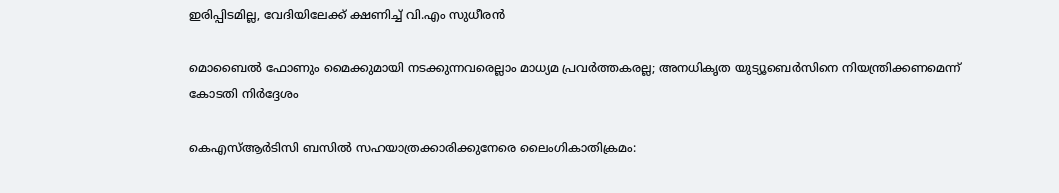ഇരിപ്പിടമില്ല, വേദിയിലേക്ക് ക്ഷണിച്ച് വി.എം സുധീരൻ

മൊബൈല്‍ ഫോണും മൈക്കുമായി നടക്കുന്നവരെല്ലാം മാധ്യമ പ്രവര്‍ത്തകരല്ല; അനധികൃത യുട്യൂബെർസിനെ നിയന്ത്രിക്കണമെന്ന് കോടതി നിർദ്ദേശം

കെഎസ്ആർടിസി ബസിൽ സഹയാത്രക്കാരിക്കുനേരെ ലൈംഗികാതിക്രമം: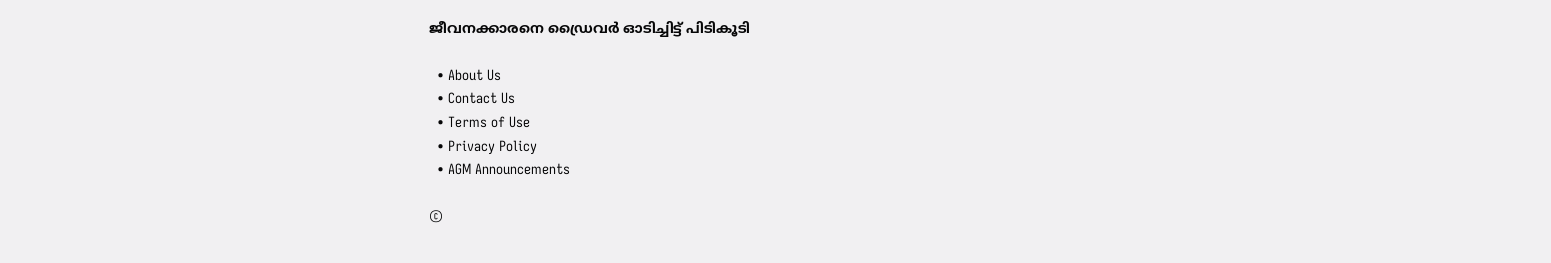ജീവനക്കാരനെ ഡ്രൈവർ ഓടിച്ചിട്ട് പിടികൂടി

  • About Us
  • Contact Us
  • Terms of Use
  • Privacy Policy
  • AGM Announcements

©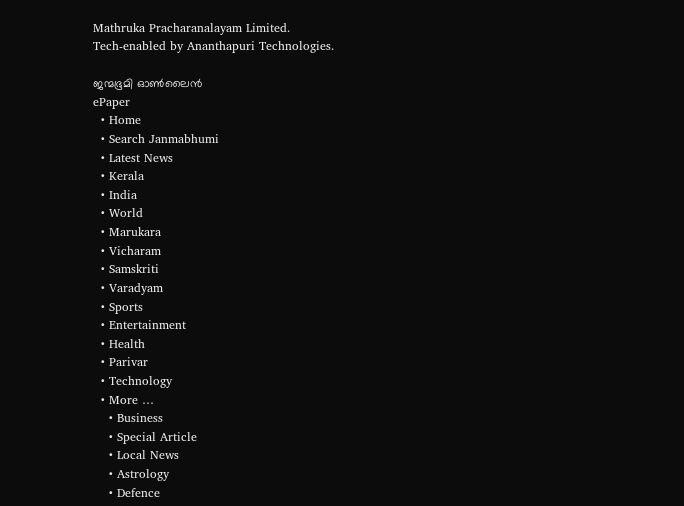Mathruka Pracharanalayam Limited.
Tech-enabled by Ananthapuri Technologies.

ജന്മഭൂമി ഓണ്‍ലൈന്‍
ePaper
  • Home
  • Search Janmabhumi
  • Latest News
  • Kerala
  • India
  • World
  • Marukara
  • Vicharam
  • Samskriti
  • Varadyam
  • Sports
  • Entertainment
  • Health
  • Parivar
  • Technology
  • More …
    • Business
    • Special Article
    • Local News
    • Astrology
    • Defence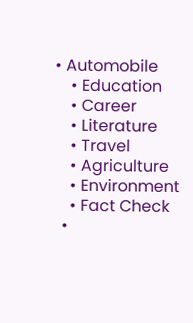• Automobile
    • Education
    • Career
    • Literature
    • Travel
    • Agriculture
    • Environment
    • Fact Check
  •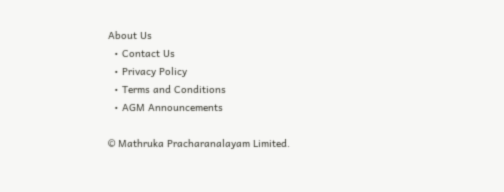About Us
  • Contact Us
  • Privacy Policy
  • Terms and Conditions
  • AGM Announcements

© Mathruka Pracharanalayam Limited.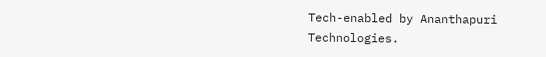Tech-enabled by Ananthapuri Technologies.